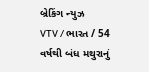બ્રેકિંગ ન્યુઝ
VTV / ભારત / 54 વર્ષથી બંધ મથુરાનું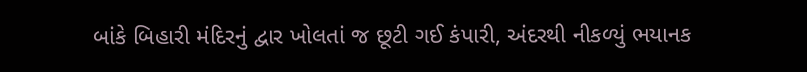બાંકે બિહારી મંદિરનું દ્વાર ખોલતાં જ છૂટી ગઈ કંપારી, અંદરથી નીકળ્યું ભયાનક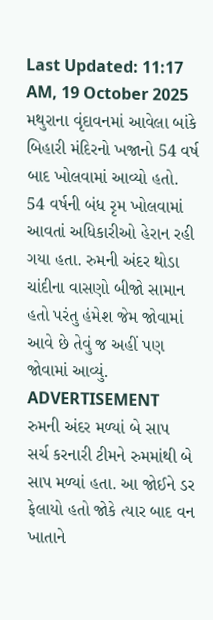Last Updated: 11:17 AM, 19 October 2025
મથુરાના વૃંદાવનમાં આવેલા બાંકે બિહારી મંદિરનો ખજાનો 54 વર્ષ બાદ ખોલવામાં આવ્યો હતો. 54 વર્ષની બંધ રૃમ ખોલવામાં આવતાં અધિકારીઓ હેરાન રહી ગયા હતા. રુમની અંદર થોડા ચાંદીના વાસણો બીજો સામાન હતો પરંતુ હંમેશ જેમ જોવામાં આવે છે તેવું જ અહીં પણ જોવામાં આવ્યું.
ADVERTISEMENT
રુમની અંદર મળ્યાં બે સાપ
સર્ચ કરનારી ટીમને રુમમાંથી બે સાપ મળ્યાં હતા. આ જોઈને ડર ફેલાયો હતો જોકે ત્યાર બાદ વન ખાતાને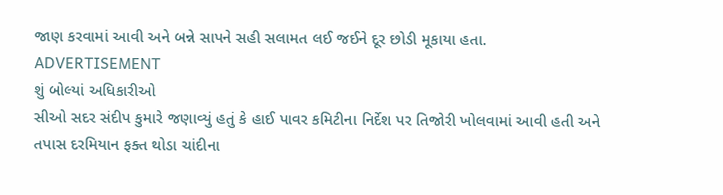જાણ કરવામાં આવી અને બન્ને સાપને સહી સલામત લઈ જઈને દૂર છોડી મૂકાયા હતા.
ADVERTISEMENT
શું બોલ્યાં અધિકારીઓ
સીઓ સદર સંદીપ કુમારે જણાવ્યું હતું કે હાઈ પાવર કમિટીના નિર્દેશ પર તિજોરી ખોલવામાં આવી હતી અને તપાસ દરમિયાન ફક્ત થોડા ચાંદીના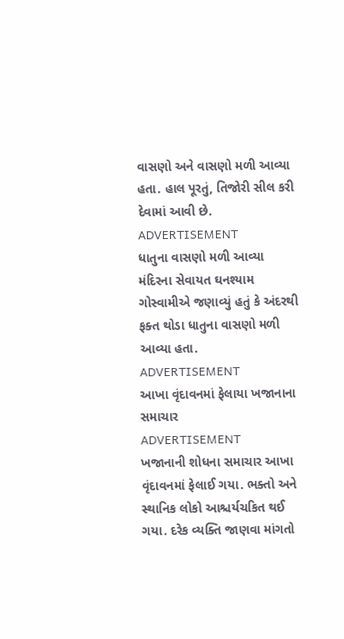વાસણો અને વાસણો મળી આવ્યા હતા. હાલ પૂરતું, તિજોરી સીલ કરી દેવામાં આવી છે.
ADVERTISEMENT
ધાતુના વાસણો મળી આવ્યા
મંદિરના સેવાયત ઘનશ્યામ ગોસ્વામીએ જણાવ્યું હતું કે અંદરથી ફક્ત થોડા ધાતુના વાસણો મળી આવ્યા હતા.
ADVERTISEMENT
આખા વૃંદાવનમાં ફેલાયા ખજાનાના સમાચાર
ADVERTISEMENT
ખજાનાની શોધના સમાચાર આખા વૃંદાવનમાં ફેલાઈ ગયા. ભક્તો અને સ્થાનિક લોકો આશ્ચર્યચકિત થઈ ગયા. દરેક વ્યક્તિ જાણવા માંગતો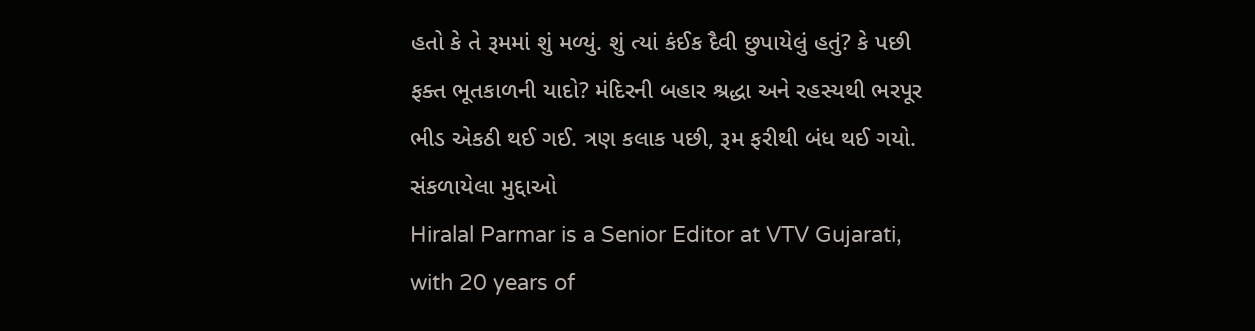હતો કે તે રૂમમાં શું મળ્યું. શું ત્યાં કંઈક દૈવી છુપાયેલું હતું? કે પછી ફક્ત ભૂતકાળની યાદો? મંદિરની બહાર શ્રદ્ધા અને રહસ્યથી ભરપૂર ભીડ એકઠી થઈ ગઈ. ત્રણ કલાક પછી, રૂમ ફરીથી બંધ થઈ ગયો.
સંકળાયેલા મુદ્દાઓ
Hiralal Parmar is a Senior Editor at VTV Gujarati, with 20 years of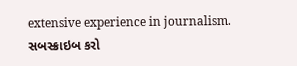extensive experience in journalism.
સબસ્ક્રાઇબ કરો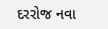દરરોજ નવા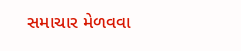સમાચાર મેળવવા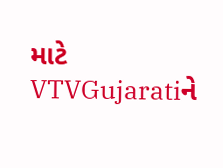માટે VTVGujaratiને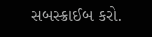સબસ્ક્રાઈબ કરો.